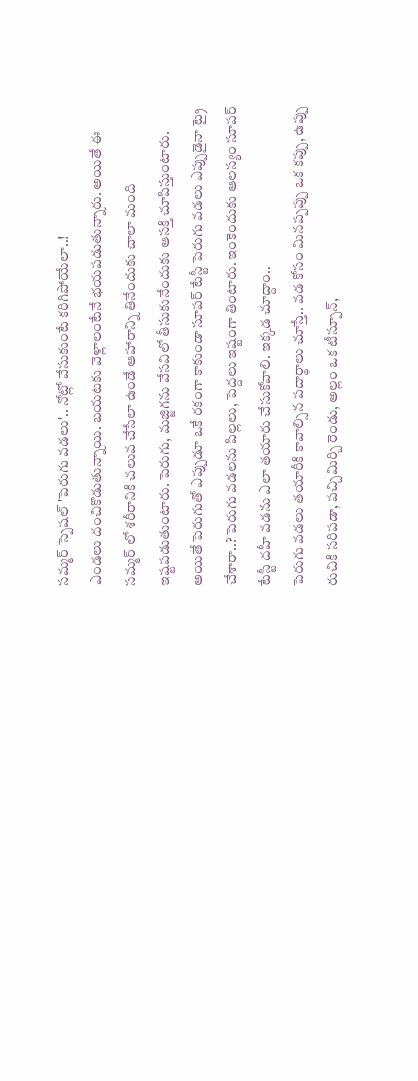సమ్మర్ స్పెషల్ 'పెరుగు వడలు'.. నోట్లో వేసుకుంటే కరిగిపోయేలా..!
ఎండలు దంచికొడుతున్నాయి. బయటకు వెళ్లాలంటేనే భయపడుతున్నారు. అయితే ఈ సమ్మర్ లో శరీరానికి చలువ చేసేలా ఉండే ఆహారాన్ని తినేందుకు చాలా మంది ఇష్టపడుతుంటారు. పెరుగు, మజ్జిగను వేసవిలో తీసుకునేందుకు ఆసక్తి చూపిస్తుంటారు. అయితే పెరుగుతో ఎప్పుడూ ఒకే రకంగా కాకుండా సూపర్ టేస్టీ పెరుగు వడలు ఎప్పుడైనా ట్రై చేశారా..? పెరుగు వడలను పిల్లలు, పెద్దలు ఇష్టంగా తింటారు. ఇంకెందుకు ఆలస్యం సూపర్ టేస్టీ దహీ వడను ఎలా తయారు చేసుకోవాలి. ఇక్కడ చూద్దాం..
పెరుగు వడలు తయారీకి కావాల్సిన పదార్థాలు చూస్తే.. వడ కోసం మినప్పప్పు ఒక కప్పు, ఉప్పు రుచికి సరిపడా, పచ్చిమిర్చి రెండు, అల్లం ఒక టీస్పూన్,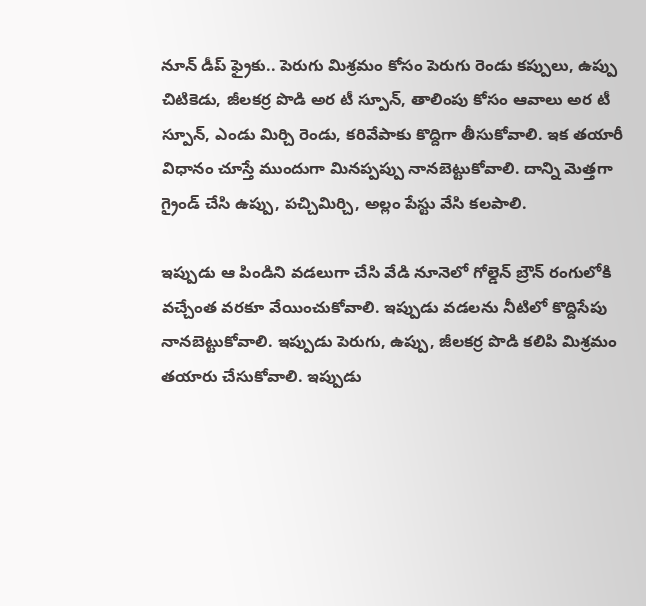నూన్ డీప్ ఫ్రైకు.. పెరుగు మిశ్రమం కోసం పెరుగు రెండు కప్పులు, ఉప్పు చిటికెడు, జీలకర్ర పొడి అర టీ స్పూన్, తాలింపు కోసం ఆవాలు అర టీ స్పూన్, ఎండు మిర్చి రెండు, కరివేపాకు కొద్దిగా తీసుకోవాలి. ఇక తయారీ విధానం చూస్తే ముందుగా మినప్పప్పు నానబెట్టుకోవాలి. దాన్ని మెత్తగా గ్రైండ్ చేసి ఉప్పు, పచ్చిమిర్చి, అల్లం పేస్టు వేసి కలపాలి.

ఇప్పుడు ఆ పిండిని వడలుగా చేసి వేడి నూనెలో గోల్డెన్ బ్రౌన్ రంగులోకి వచ్చేంత వరకూ వేయించుకోవాలి. ఇప్పుడు వడలను నీటిలో కొద్దిసేపు నానబెట్టుకోవాలి. ఇప్పుడు పెరుగు, ఉప్పు, జీలకర్ర పొడి కలిపి మిశ్రమం తయారు చేసుకోవాలి. ఇప్పుడు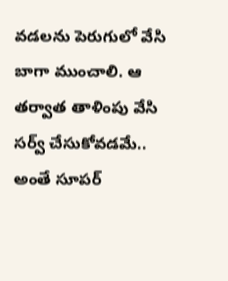వడలను పెరుగులో వేసి బాగా ముంచాలి. ఆ తర్వాత తాళింపు వేసి సర్వ్ చేసుకోవడమే.. అంతే సూపర్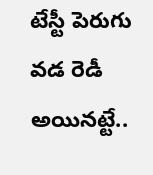టేస్టీ పెరుగు వడ రెడీ అయినట్టే..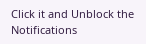Click it and Unblock the Notifications